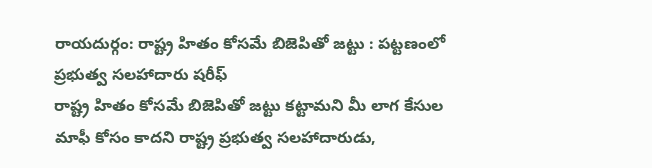రాయదుర్గం: రాష్ట్ర హితం కోసమే బిజెపితో జట్టు : పట్టణంలో ప్రభుత్వ సలహాదారు షరీఫ్
రాష్ట్ర హితం కోసమే బిజెపితో జట్టు కట్టామని మీ లాగ కేసుల మాఫీ కోసం కాదని రాష్ట్ర ప్రభుత్వ సలహాదారుడు,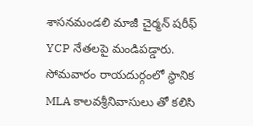శాసనమండలి మాజీ చైర్మన్ షరీఫ్ YCP నేతలపై మండిపడ్డారు. సోమవారం రాయదుర్గంలో స్థానిక MLA కాలవశ్రీనివాసులు తో కలిసి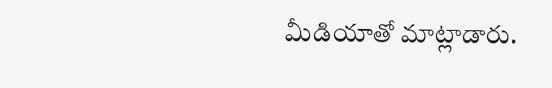మీడియాతో మాట్లాడారు.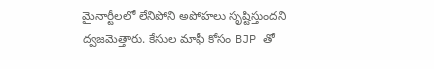మైనార్టీలలో లేనిపోని అపోహలు సృష్టిస్తుందని ద్వజమెత్తారు. కేసుల మాఫీ కోసం BJP తో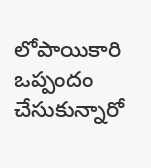లోపాయికారి ఒప్పందం చేసుకున్నారో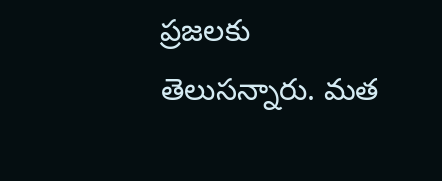ప్రజలకు తెలుసన్నారు. మత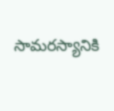సామరస్యానికి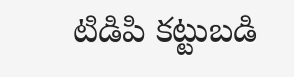టిడిపి కట్టుబడి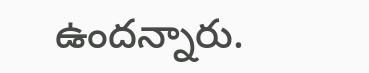ఉందన్నారు.